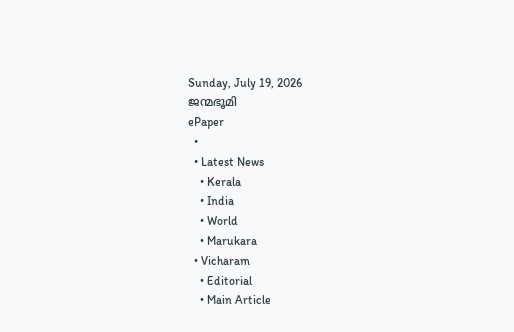Sunday, July 19, 2026
ജന്മഭൂമി
ePaper
  •
  • Latest News
    • Kerala
    • India
    • World
    • Marukara
  • Vicharam
    • Editorial
    • Main Article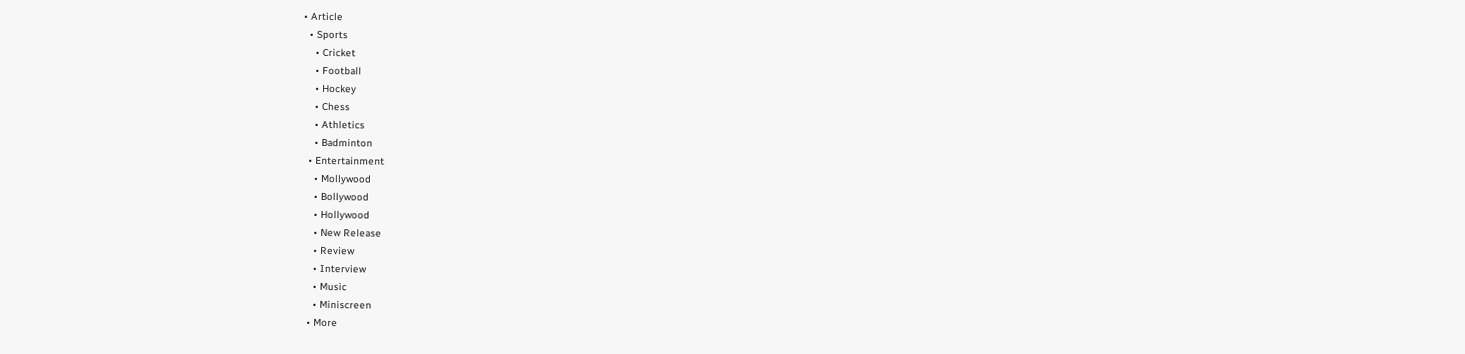• Article
  • Sports
    • Cricket
    • Football
    • Hockey
    • Chess
    • Athletics
    • Badminton
  • Entertainment
    • Mollywood
    • Bollywood
    • Hollywood
    • New Release
    • Review
    • Interview
    • Music
    • Miniscreen
  • More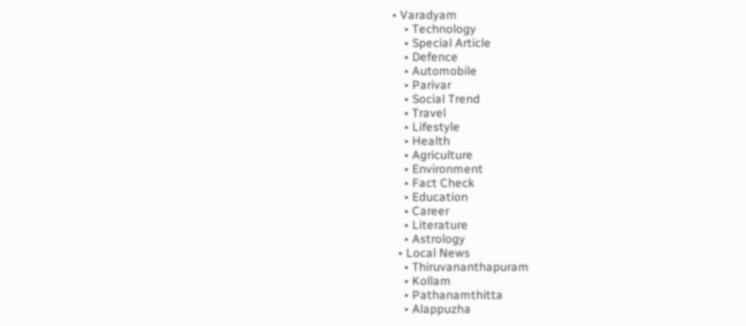• Varadyam
    • Technology
    • Special Article
    • Defence
    • Automobile
    • Parivar
    • Social Trend
    • Travel
    • Lifestyle
    • Health
    • Agriculture
    • Environment
    • Fact Check
    • Education
    • Career
    • Literature
    • Astrology
  • Local News
    • Thiruvananthapuram
    • Kollam
    • Pathanamthitta
    • Alappuzha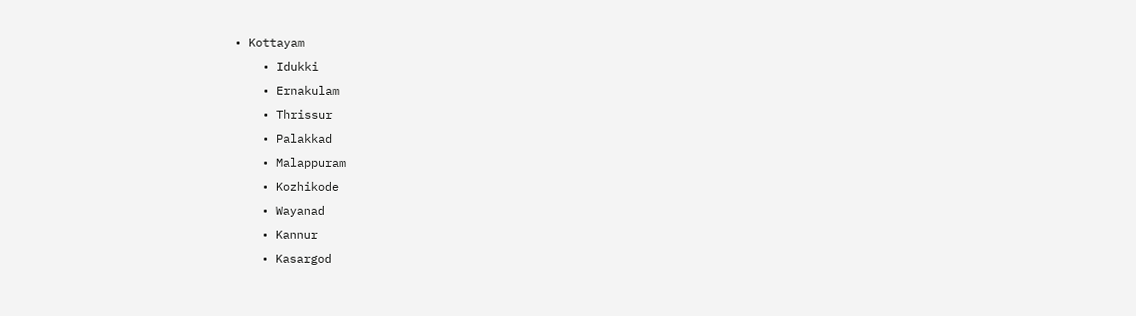• Kottayam
    • Idukki
    • Ernakulam
    • Thrissur
    • Palakkad
    • Malappuram
    • Kozhikode
    • Wayanad
    • Kannur
    • Kasargod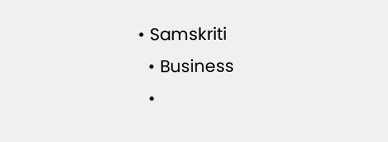• Samskriti
  • Business
  •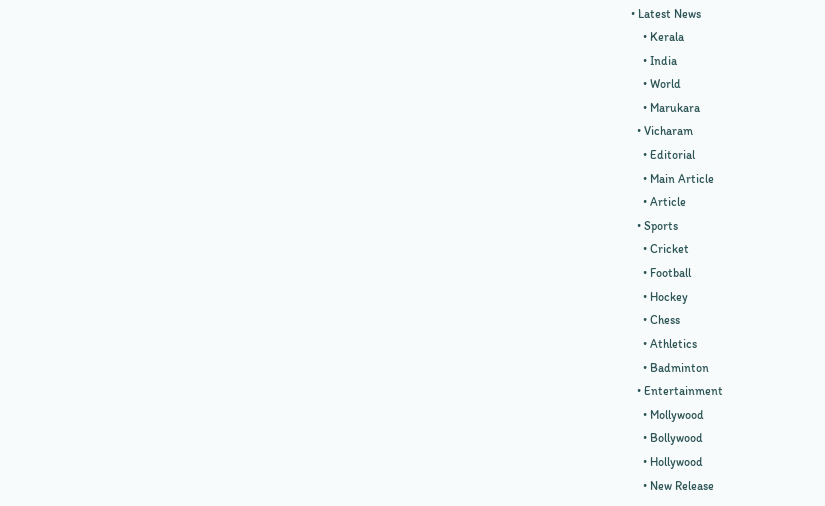• Latest News
    • Kerala
    • India
    • World
    • Marukara
  • Vicharam
    • Editorial
    • Main Article
    • Article
  • Sports
    • Cricket
    • Football
    • Hockey
    • Chess
    • Athletics
    • Badminton
  • Entertainment
    • Mollywood
    • Bollywood
    • Hollywood
    • New Release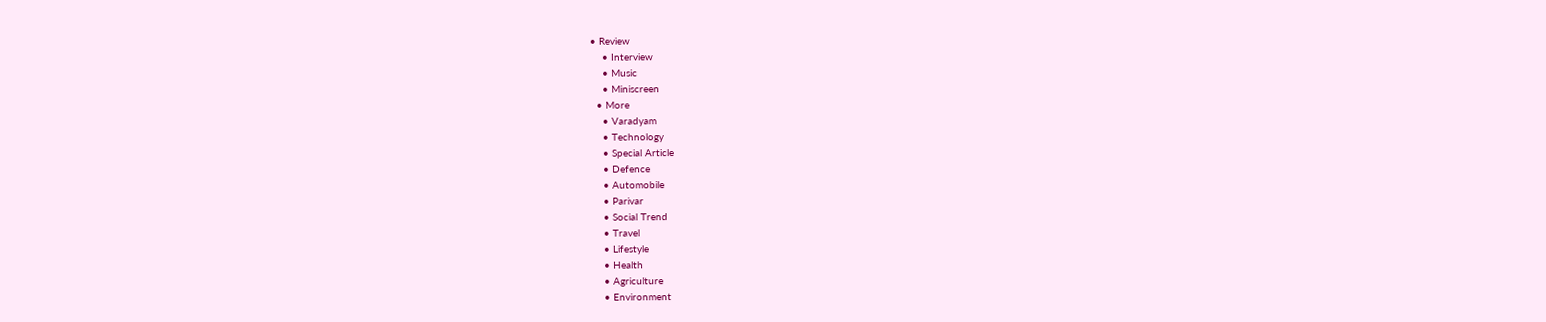• Review
    • Interview
    • Music
    • Miniscreen
  • More
    • Varadyam
    • Technology
    • Special Article
    • Defence
    • Automobile
    • Parivar
    • Social Trend
    • Travel
    • Lifestyle
    • Health
    • Agriculture
    • Environment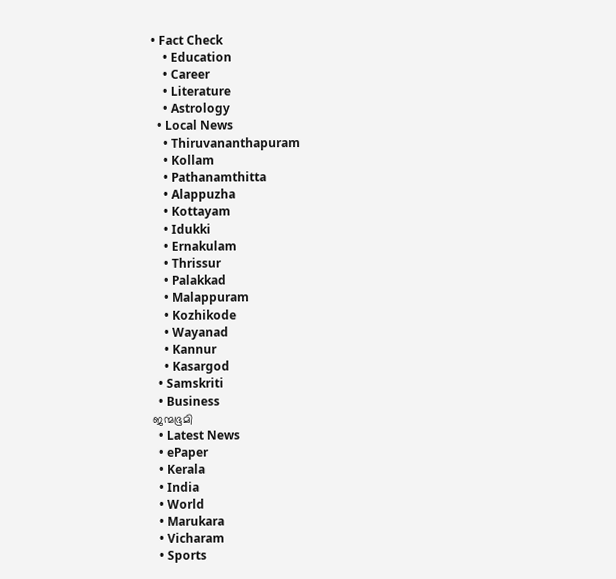• Fact Check
    • Education
    • Career
    • Literature
    • Astrology
  • Local News
    • Thiruvananthapuram
    • Kollam
    • Pathanamthitta
    • Alappuzha
    • Kottayam
    • Idukki
    • Ernakulam
    • Thrissur
    • Palakkad
    • Malappuram
    • Kozhikode
    • Wayanad
    • Kannur
    • Kasargod
  • Samskriti
  • Business
ജന്മഭൂമി
  • Latest News
  • ePaper
  • Kerala
  • India
  • World
  • Marukara
  • Vicharam
  • Sports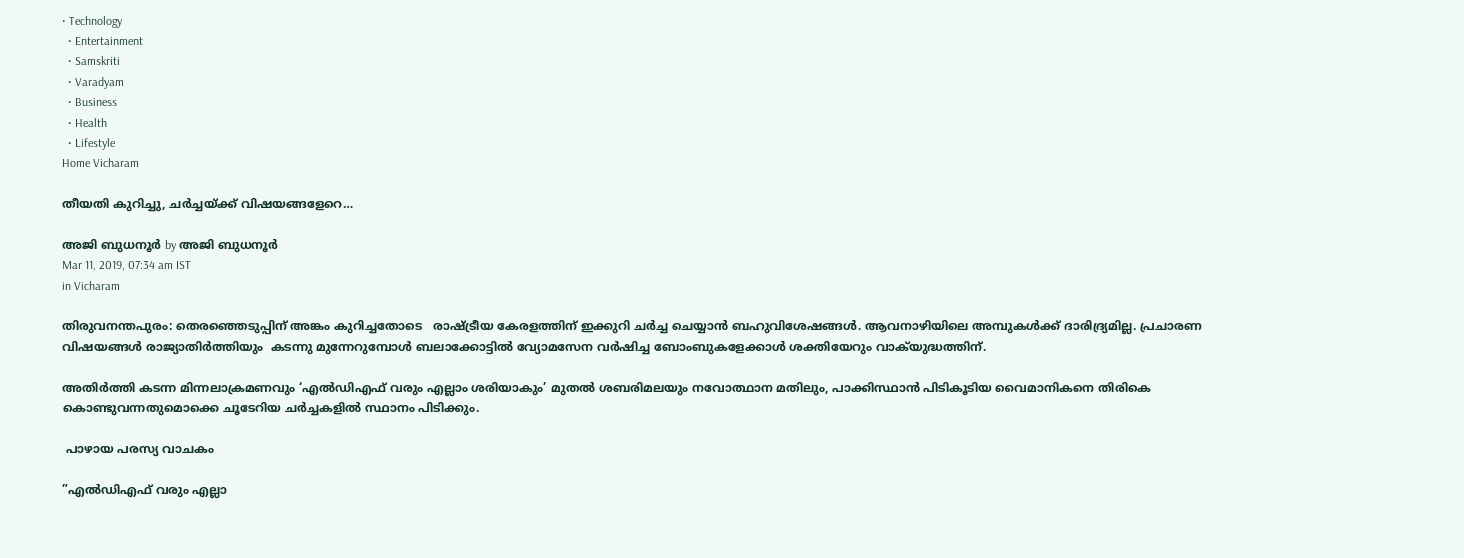• Technology
  • Entertainment
  • Samskriti
  • Varadyam
  • Business
  • Health
  • Lifestyle
Home Vicharam

തീയതി കുറിച്ചു, ചര്‍ച്ചയ്‌ക്ക് വിഷയങ്ങളേറെ…

അജി ബുധനൂര്‍ by അജി ബുധനൂര്‍
Mar 11, 2019, 07:34 am IST
in Vicharam

തിരുവനന്തപുരം: തെരഞ്ഞെടുപ്പിന് അങ്കം കുറിച്ചതോടെ   രാഷ്‌ട്രീയ കേരളത്തിന് ഇക്കുറി ചര്‍ച്ച ചെയ്യാന്‍ ബഹുവിശേഷങ്ങള്‍. ആവനാഴിയിലെ അമ്പുകള്‍ക്ക് ദാരിദ്ര്യമില്ല. പ്രചാരണ വിഷയങ്ങള്‍ രാജ്യാതിര്‍ത്തിയും  കടന്നു മുന്നേറുമ്പോള്‍ ബലാക്കോട്ടില്‍ വ്യോമസേന വര്‍ഷിച്ച ബോംബുകളേക്കാള്‍ ശക്തിയേറും വാക്‌യുദ്ധത്തിന്.

അതിര്‍ത്തി കടന്ന മിന്നലാക്രമണവും ‘എല്‍ഡിഎഫ് വരും എല്ലാം ശരിയാകും’ മുതല്‍ ശബരിമലയും നവോത്ഥാന മതിലും, പാക്കിസ്ഥാന്‍ പിടികൂടിയ വൈമാനികനെ തിരികെ കൊണ്ടുവന്നതുമൊക്കെ ചൂടേറിയ ചര്‍ച്ചകളില്‍ സ്ഥാനം പിടിക്കും.

 പാഴായ പരസ്യ വാചകം

”എല്‍ഡിഎഫ് വരും എല്ലാ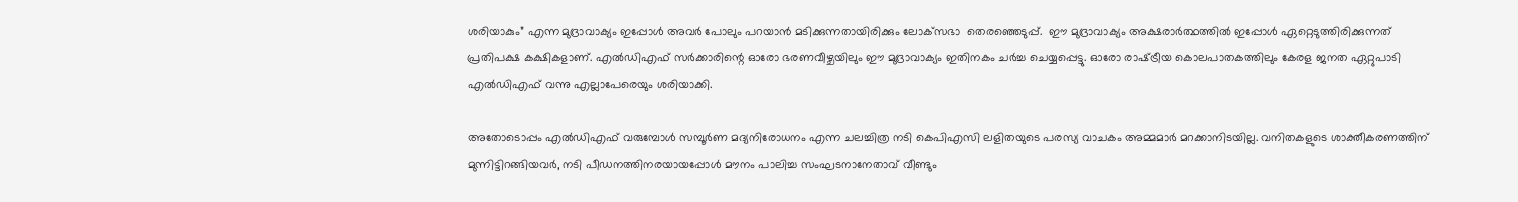ശരിയാകും” എന്ന മുദ്രാവാക്യം ഇപ്പോള്‍ അവര്‍ പോലും പറയാന്‍ മടിക്കുന്നതായിരിക്കും ലോക്‌സഭാ  തെരഞ്ഞെടുപ്പ്.  ഈ മുദ്രാവാക്യം അക്ഷരാര്‍ത്ഥത്തില്‍ ഇപ്പോള്‍ ഏറ്റെടുത്തിരിക്കുന്നത് പ്രതിപക്ഷ കക്ഷികളാണ്. എല്‍ഡിഎഫ് സര്‍ക്കാരിന്റെ ഓരോ ഭരണവീഴ്ചയിലും ഈ മുദ്രാവാക്യം ഇതിനകം ചര്‍ച്ച ചെയ്യപ്പെട്ടു. ഓരോ രാഷ്‌ട്രീയ കൊലപാതകത്തിലും കേരള ജനത ഏറ്റുപാടി എല്‍ഡിഎഫ് വന്നു എല്ലാപേരെയും ശരിയാക്കി.

അതോടൊപ്പം എല്‍ഡിഎഫ് വരുമ്പോള്‍ സമ്പൂര്‍ണ മദ്യനിരോധനം എന്ന ചലച്ചിത്ര നടി കെപിഎസി ലളിതയുടെ പരസ്യ വാചകം അമ്മമാര്‍ മറക്കാനിടയില്ല. വനിതകളുടെ ശാക്തീകരണത്തിന് മുന്നിട്ടിറങ്ങിയവര്‍, നടി പീഡനത്തിനരയായപ്പോള്‍ മൗനം പാലിച്ച സംഘടനാനേതാവ് വീണ്ടും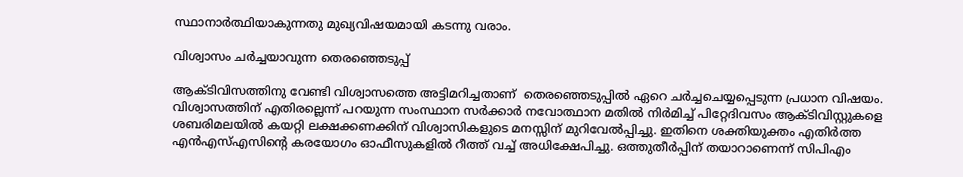സ്ഥാനാര്‍ത്ഥിയാകുന്നതു മുഖ്യവിഷയമായി കടന്നു വരാം.

വിശ്വാസം ചര്‍ച്ചയാവുന്ന തെരഞ്ഞെടുപ്പ്

ആക്ടിവിസത്തിനു വേണ്ടി വിശ്വാസത്തെ അട്ടിമറിച്ചതാണ്  തെരഞ്ഞെടുപ്പില്‍ ഏറെ ചര്‍ച്ചചെയ്യപ്പെടുന്ന പ്രധാന വിഷയം. വിശ്വാസത്തിന് എതിരല്ലെന്ന് പറയുന്ന സംസ്ഥാന സര്‍ക്കാര്‍ നവോത്ഥാന മതില്‍ നിര്‍മിച്ച് പിറ്റേദിവസം ആക്ടിവിസ്റ്റുകളെ ശബരിമലയില്‍ കയറ്റി ലക്ഷക്കണക്കിന് വിശ്വാസികളുടെ മനസ്സിന് മുറിവേല്‍പ്പിച്ചു. ഇതിനെ ശക്തിയുക്തം എതിര്‍ത്ത എന്‍എസ്എസിന്റെ കരയോഗം ഓഫീസുകളില്‍ റീത്ത് വച്ച് അധിക്ഷേപിച്ചു. ഒത്തുതീര്‍പ്പിന് തയാറാണെന്ന് സിപിഎം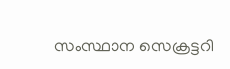സംസ്ഥാന സെക്രട്ടറി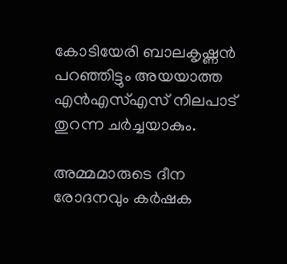കോടിയേരി ബാലകൃഷ്ണന്‍ പറഞ്ഞിട്ടും അയയാത്ത എന്‍എസ്എസ് നിലപാട് തുറന്ന ചര്‍ച്ചയാകും.

അമ്മമാരുടെ ദീന രോദനവും കര്‍ഷക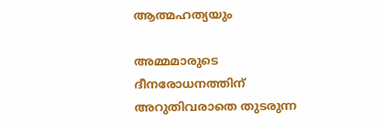ആത്മഹത്യയും

അമ്മമാരുടെ ദീനരോധനത്തിന് അറുതിവരാതെ തുടരുന്ന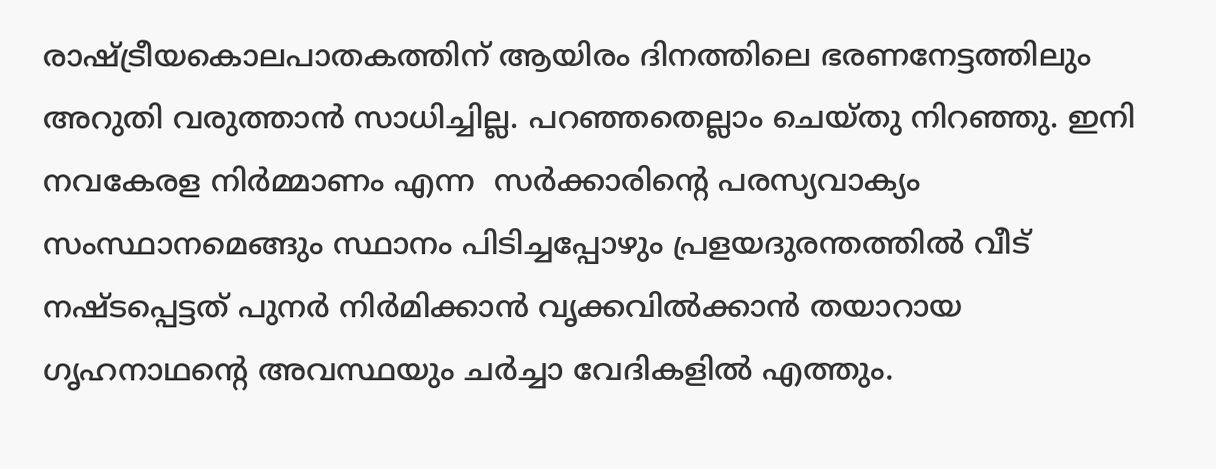രാഷ്‌ട്രീയകൊലപാതകത്തിന് ആയിരം ദിനത്തിലെ ഭരണനേട്ടത്തിലും അറുതി വരുത്താന്‍ സാധിച്ചില്ല. പറഞ്ഞതെല്ലാം ചെയ്തു നിറഞ്ഞു. ഇനി നവകേരള നിര്‍മ്മാണം എന്ന  സര്‍ക്കാരിന്റെ പരസ്യവാക്യം സംസ്ഥാനമെങ്ങും സ്ഥാനം പിടിച്ചപ്പോഴും പ്രളയദുരന്തത്തില്‍ വീട് നഷ്ടപ്പെട്ടത് പുനര്‍ നിര്‍മിക്കാന്‍ വൃക്കവില്‍ക്കാന്‍ തയാറായ ഗൃഹനാഥന്റെ അവസ്ഥയും ചര്‍ച്ചാ വേദികളില്‍ എത്തും.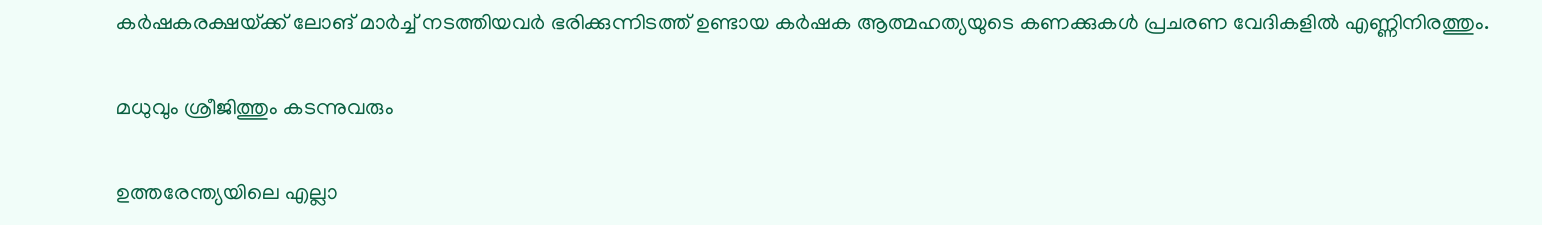കര്‍ഷകരക്ഷയ്‌ക്ക് ലോങ് മാര്‍ച്ച് നടത്തിയവര്‍ ഭരിക്കുന്നിടത്ത് ഉണ്ടായ കര്‍ഷക ആത്മഹത്യയുടെ കണക്കുകള്‍ പ്രചരണ വേദികളില്‍ എണ്ണിനിരത്തും.

മധുവും ശ്രീജിത്തും കടന്നുവരും

ഉത്തരേന്ത്യയിലെ എല്ലാ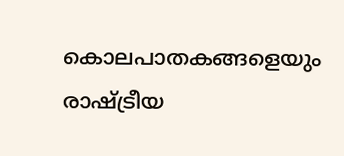കൊലപാതകങ്ങളെയും രാഷ്‌ട്രീയ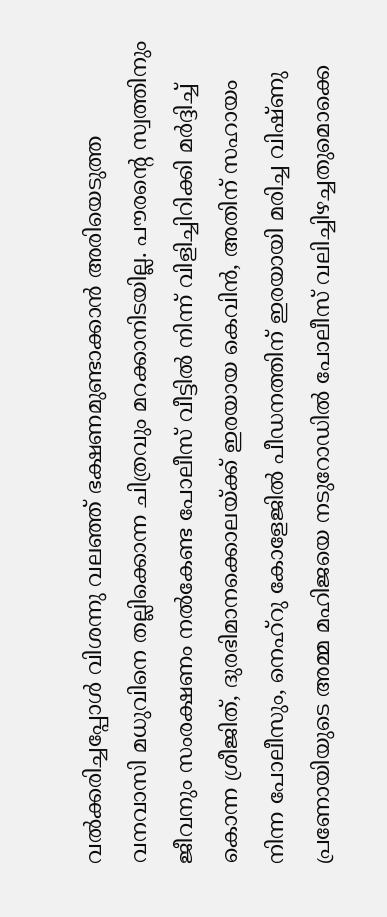വല്‍ക്കരിച്ചപ്പോള്‍ വിശന്നു വലഞ്ഞ് ഭക്ഷണമുണ്ടാക്കാന്‍ അരിയെടുത്ത വനവാസി മധുവിനെ തല്ലിക്കൊന്ന ചിത്രവും മറക്കാനിടയില്ല. പൗരന്റെ സ്വത്തിനും ജീവനും സംരക്ഷണം നല്‍കേണ്ട പോലീസ് വീട്ടില്‍ നിന്ന് വിളിച്ചിറിക്കി മര്‍ദ്ദിച്ച് കൊന്ന ശ്രീജിത്, ദുരഭിമാനക്കൊലയ്‌ക്ക് ഇരയായ കെവിന്‍, അതിന് സഹായം നിന്ന പോലീസും, നെഹ്‌റു കോളേജില്‍ പീഡനത്തിന് ഇരയായി മരിച്ച വിഷ്ണു പ്രണോയിയുടെ അമ്മ മഹിജയെ നടുറോഡില്‍ പോലീസ് വലിച്ചിഴച്ചതുമൊക്കെ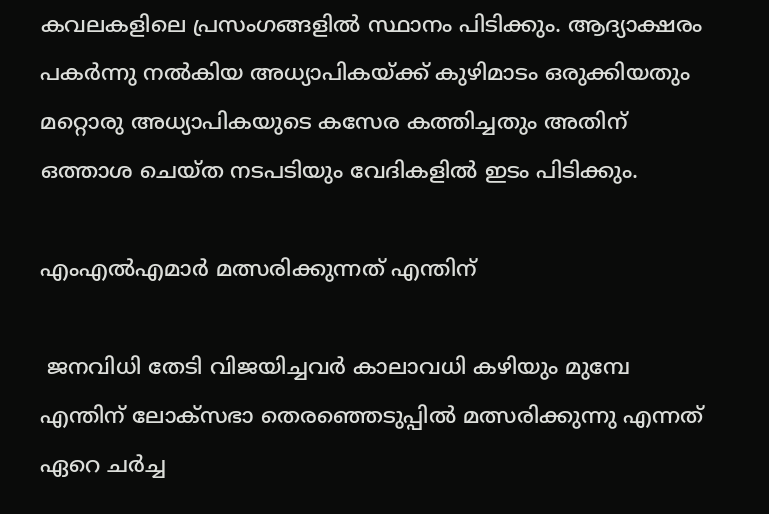കവലകളിലെ പ്രസംഗങ്ങളില്‍ സ്ഥാനം പിടിക്കും. ആദ്യാക്ഷരം പകര്‍ന്നു നല്‍കിയ അധ്യാപികയ്‌ക്ക് കുഴിമാടം ഒരുക്കിയതും മറ്റൊരു അധ്യാപികയുടെ കസേര കത്തിച്ചതും അതിന് ഒത്താശ ചെയ്ത നടപടിയും വേദികളില്‍ ഇടം പിടിക്കും.

എംഎല്‍എമാര്‍ മത്സരിക്കുന്നത് എന്തിന്

 ജനവിധി തേടി വിജയിച്ചവര്‍ കാലാവധി കഴിയും മുമ്പേ എന്തിന് ലോക്‌സഭാ തെരഞ്ഞെടുപ്പില്‍ മത്സരിക്കുന്നു എന്നത് ഏറെ ചര്‍ച്ച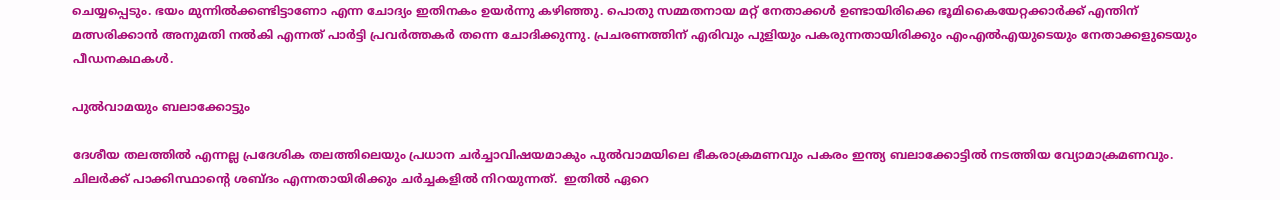ചെയ്യപ്പെടും. ഭയം മുന്നില്‍ക്കണ്ടിട്ടാണോ എന്ന ചോദ്യം ഇതിനകം ഉയര്‍ന്നു കഴിഞ്ഞു. പൊതു സമ്മതനായ മറ്റ് നേതാക്കള്‍ ഉണ്ടായിരിക്കെ ഭൂമികൈയേറ്റക്കാര്‍ക്ക് എന്തിന് മത്സരിക്കാന്‍ അനുമതി നല്‍കി എന്നത് പാര്‍ട്ടി പ്രവര്‍ത്തകര്‍ തന്നെ ചോദിക്കുന്നു. പ്രചരണത്തിന് എരിവും പുളിയും പകരുന്നതായിരിക്കും എംഎല്‍എയുടെയും നേതാക്കളുടെയും പീഡനകഥകള്‍.

പുല്‍വാമയും ബലാക്കോട്ടും

ദേശീയ തലത്തില്‍ എന്നല്ല പ്രദേശിക തലത്തിലെയും പ്രധാന ചര്‍ച്ചാവിഷയമാകും പുല്‍വാമയിലെ ഭീകരാക്രമണവും പകരം ഇന്ത്യ ബലാക്കോട്ടില്‍ നടത്തിയ വ്യോമാക്രമണവും. ചിലര്‍ക്ക് പാക്കിസ്ഥാന്റെ ശബ്ദം എന്നതായിരിക്കും ചര്‍ച്ചകളില്‍ നിറയുന്നത്.  ഇതില്‍ ഏറെ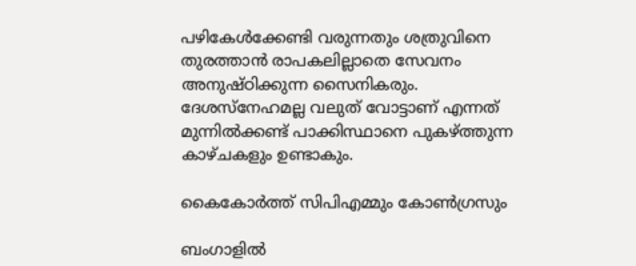പഴികേള്‍ക്കേണ്ടി വരുന്നതും ശത്രുവിനെ തുരത്താന്‍ രാപകലില്ലാതെ സേവനം അനുഷ്ഠിക്കുന്ന സൈനികരും. ദേശസ്‌നേഹമല്ല വലുത് വോട്ടാണ് എന്നത് മുന്നില്‍ക്കണ്ട് പാക്കിസ്ഥാനെ പുകഴ്‌ത്തുന്ന കാഴ്ചകളും ഉണ്ടാകും.

കൈകോര്‍ത്ത് സിപിഎമ്മും കോണ്‍ഗ്രസും

ബംഗാളില്‍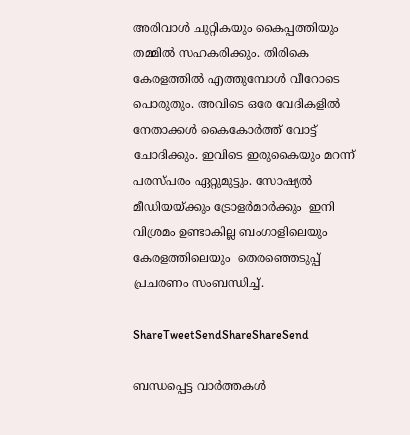അരിവാള്‍ ചുറ്റികയും കൈപ്പത്തിയും തമ്മില്‍ സഹകരിക്കും. തിരികെ കേരളത്തില്‍ എത്തുമ്പോള്‍ വീറോടെ പൊരുതും. അവിടെ ഒരേ വേദികളില്‍ നേതാക്കള്‍ കൈകോര്‍ത്ത് വോട്ട് ചോദിക്കും. ഇവിടെ ഇരുകൈയും മറന്ന് പരസ്പരം ഏറ്റുമുട്ടും. സോഷ്യല്‍ മീഡിയയ്‌ക്കും ട്രോളര്‍മാര്‍ക്കും  ഇനി വിശ്രമം ഉണ്ടാകില്ല ബംഗാളിലെയും കേരളത്തിലെയും  തെരഞ്ഞെടുപ്പ് പ്രചരണം സംബന്ധിച്ച്.

ShareTweetSendShareShareSend

ബന്ധപ്പെട്ട വാര്‍ത്തകള്‍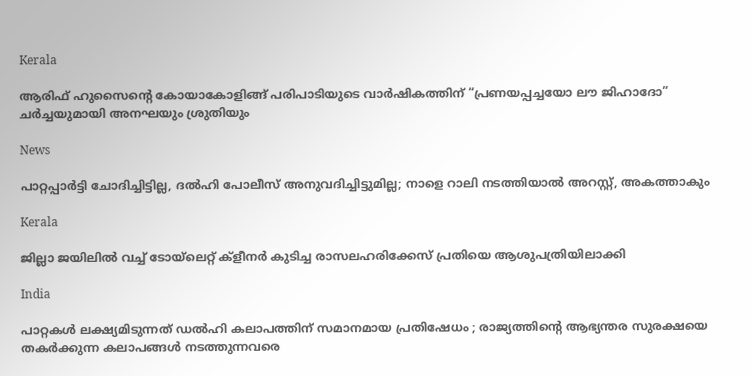Kerala

ആരിഫ് ഹുസൈന്റെ കോയാകോളിങ്ങ് പരിപാടിയുടെ വാർഷികത്തിന് “പ്രണയപ്പച്ചയോ ലൗ ജിഹാദോ” ചര്‍ച്ചയുമായി അനഘയും ശ്രുതിയും

News

പാറ്റപ്പാർട്ടി ചോദിച്ചിട്ടില്ല, ദൽഹി പോലീസ് അനുവദിച്ചിട്ടുമില്ല; നാളെ റാലി നടത്തിയാൽ അറസ്റ്റ്, അകത്താകും

Kerala

ജില്ലാ ജയിലില്‍ വച്ച് ടോയ്‌ലെറ്റ് ക്‌ളീനര്‍ കുടിച്ച രാസലഹരിക്കേസ് പ്രതിയെ ആശുപത്രിയിലാക്കി

India

പാറ്റകൾ ലക്ഷ്യമിടുന്നത് ഡൽഹി കലാപത്തിന് സമാനമായ പ്രതിഷേധം ; രാജ്യത്തിന്റെ ആഭ്യന്തര സുരക്ഷയെ തകർക്കുന്ന കലാപങ്ങൾ നടത്തുന്നവരെ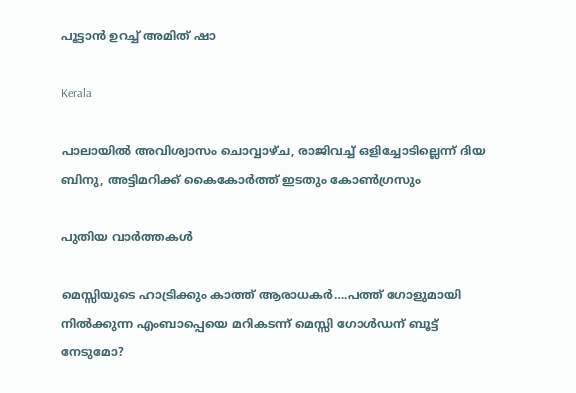പൂട്ടാൻ ഉറച്ച് അമിത് ഷാ

Kerala

പാലായില്‍ അവിശ്വാസം ചൊവ്വാഴ്ച, രാജിവച്ച് ഒളിച്ചോടില്ലെന്ന് ദിയ ബിനു, അട്ടിമറിക്ക് കൈകോര്‍ത്ത് ഇടതും കോണ്‍ഗ്രസും

പുതിയ വാര്‍ത്തകള്‍

മെസ്സിയുടെ ഹാട്രിക്കും കാത്ത് ആരാധകര്‍….പത്ത് ഗോളുമായി നില്‍ക്കുന്ന എംബാപ്പെയെ മറികടന്ന് മെസ്സി ഗോള്‍ഡന് ബൂട്ട് നേടുമോ?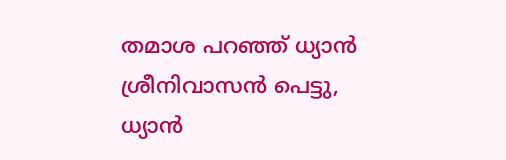തമാശ പറഞ്ഞ് ധ്യാന്‍ ശ്രീനിവാസന്‍ പെട്ടു, ധ്യാന്‍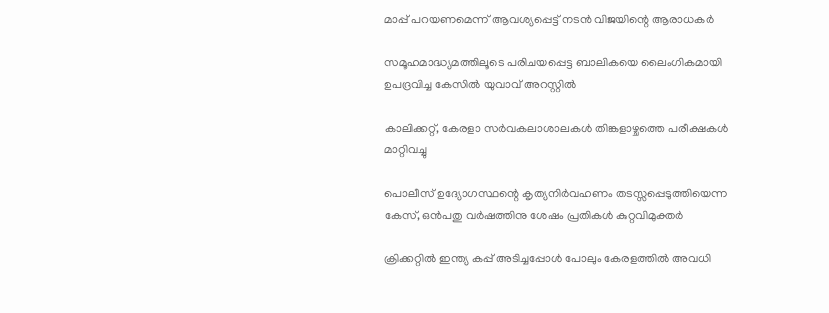മാപ്പ് പറയണമെന്ന് ആവശ്യപ്പെട്ട് നടന്‍ വിജയിന്റെ ആരാധകര്‍

സമൂഹമാദ്ധ്യമത്തിലൂടെ പരിചയപ്പെട്ട ബാലികയെ ലൈംഗികമായി ഉപദ്രവിച്ച കേസില്‍ യുവാവ് അറസ്റ്റില്‍

കാലിക്കറ്റ്, കേരളാ സര്‍വകലാശാലകള്‍ തിങ്കളാഴ്ചത്തെ പരീക്ഷകള്‍ മാറ്റിവച്ചു

പൊലീസ് ഉദ്യോഗസ്ഥന്റെ കൃത്യനിര്‍വഹണം തടസ്സപ്പെടുത്തിയെന്ന കേസ്, ഒന്‍പതു വര്‍ഷത്തിനു ശേഷം പ്രതികള്‍ കുറ്റവിമുക്തര്‍

ക്രിക്കറ്റിൽ ഇന്ത്യ കപ്പ്‌ അടിച്ചപ്പോൾ പോലും കേരളത്തിൽ അവധി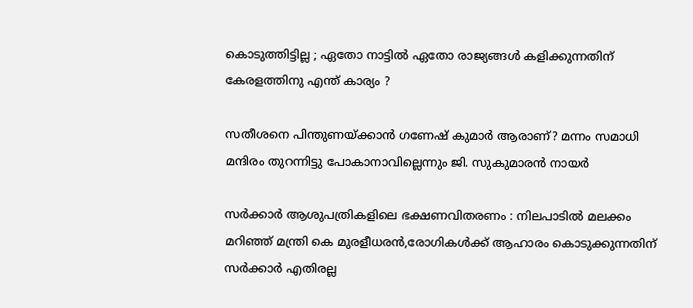കൊടുത്തിട്ടില്ല ; ഏതോ നാട്ടിൽ ഏതോ രാജ്യങ്ങൾ കളിക്കുന്നതിന് കേരളത്തിനു എന്ത് കാര്യം ?

സതീശനെ പിന്തുണയ്‌ക്കാന്‍ ഗണേഷ് കുമാര്‍ ആരാണ്? മന്നം സമാധി മന്ദിരം തുറന്നിട്ടു പോകാനാവില്ലെന്നും ജി. സുകുമാരന്‍ നായര്‍

സര്‍ക്കാര്‍ ആശുപത്രികളിലെ ഭക്ഷണവിതരണം : നിലപാടില്‍ മലക്കം മറിഞ്ഞ് മന്ത്രി കെ മുരളീധരന്‍,രോഗികള്‍ക്ക് ആഹാരം കൊടുക്കുന്നതിന് സര്‍ക്കാര്‍ എതിരല്ല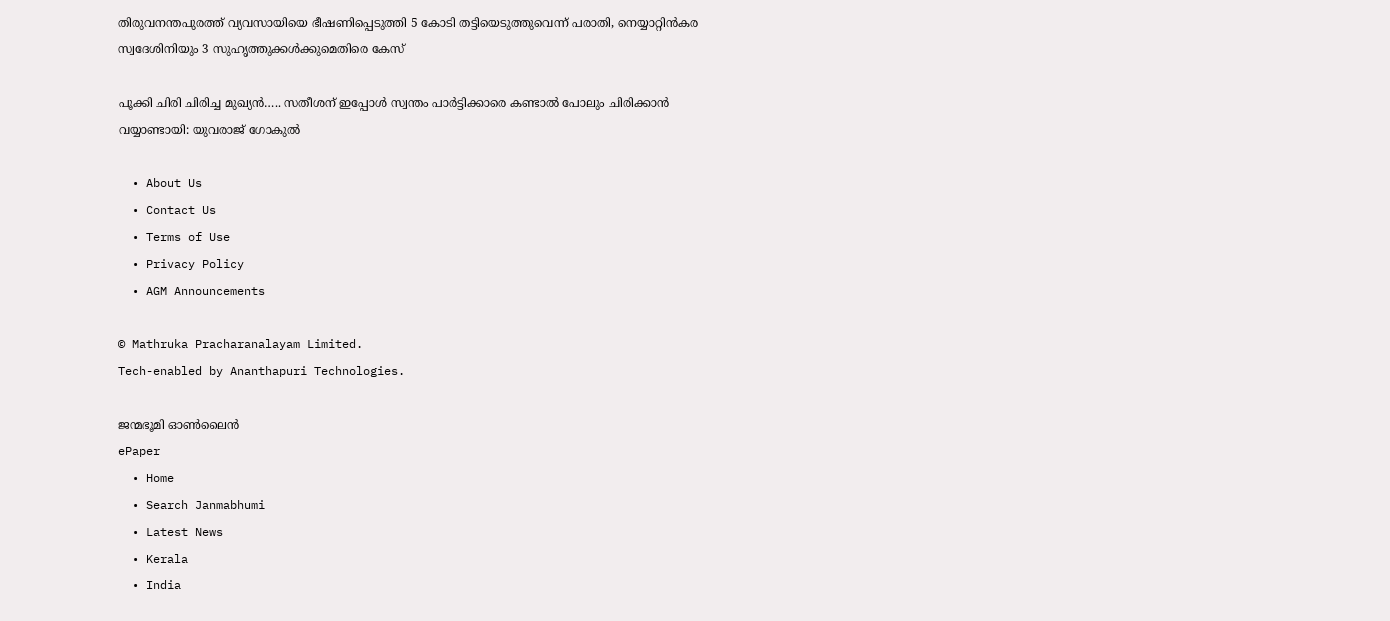തിരുവനന്തപുരത്ത് വ്യവസായിയെ ഭീഷണിപ്പെടുത്തി 5 കോടി തട്ടിയെടുത്തുവെന്ന് പരാതി, നെയ്യാറ്റിന്‍കര സ്വദേശിനിയും 3 സുഹൃത്തുക്കള്‍ക്കുമെതിരെ കേസ്

പൂക്കി ചിരി ചിരിച്ച മുഖ്യന്‍….. സതീശന് ഇപ്പോള്‍ സ്വന്തം പാര്‍ട്ടിക്കാരെ കണ്ടാല്‍ പോലും ചിരിക്കാന്‍ വയ്യാണ്ടായി: യുവരാജ് ഗോകുല്‍

  • About Us
  • Contact Us
  • Terms of Use
  • Privacy Policy
  • AGM Announcements

© Mathruka Pracharanalayam Limited.
Tech-enabled by Ananthapuri Technologies.

ജന്മഭൂമി ഓണ്‍ലൈന്‍
ePaper
  • Home
  • Search Janmabhumi
  • Latest News
  • Kerala
  • India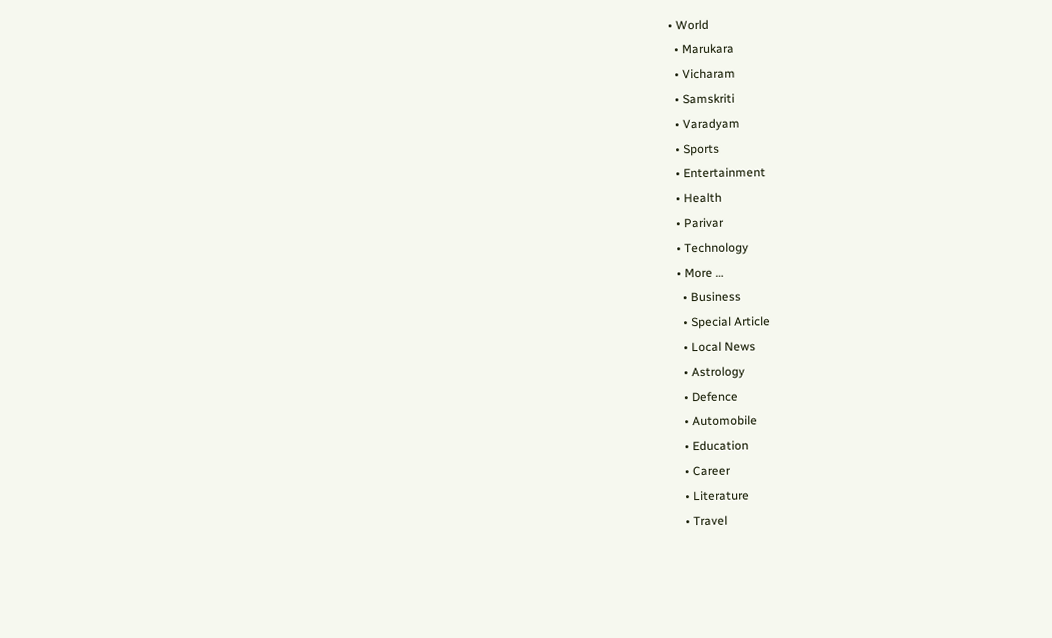• World
  • Marukara
  • Vicharam
  • Samskriti
  • Varadyam
  • Sports
  • Entertainment
  • Health
  • Parivar
  • Technology
  • More …
    • Business
    • Special Article
    • Local News
    • Astrology
    • Defence
    • Automobile
    • Education
    • Career
    • Literature
    • Travel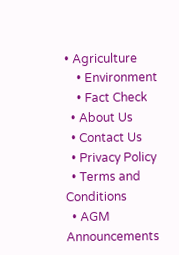• Agriculture
    • Environment
    • Fact Check
  • About Us
  • Contact Us
  • Privacy Policy
  • Terms and Conditions
  • AGM Announcements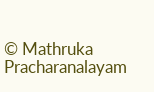© Mathruka Pracharanalayam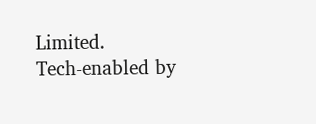Limited.
Tech-enabled by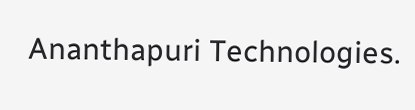Ananthapuri Technologies.